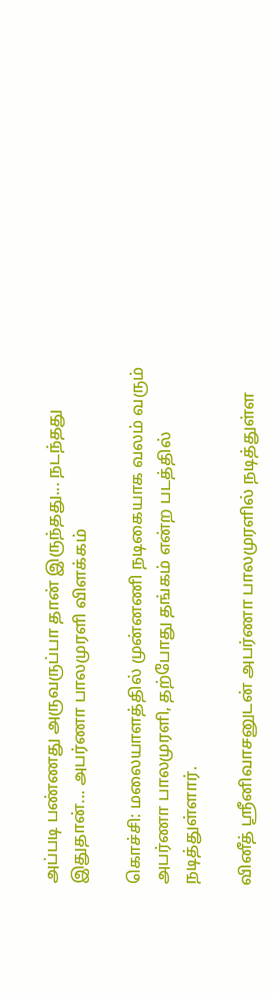அப்படி பண்ணது அருவருப்பா தான் இருந்தது... நடந்தது இதுதான்... அபர்ணா பாலமுரளி விளக்கம்

கொச்சி: மலையாளத்தில் முன்னணி நடிகையாக வலம் வரும் அபர்ணா பாலமுரளி, தற்போது தங்கம் என்ற படத்தில் நடித்துள்ளார்.

வினீத் ஸ்ரீனிவாசனுடன் அபர்ணா பாலமுரளில் நடித்துள்ள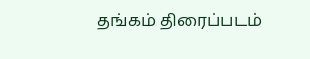தங்கம் திரைப்படம்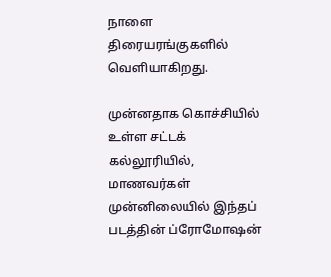நாளை திரையரங்குகளில் வெளியாகிறது.

முன்னதாக கொச்சியில் உள்ள சட்டக் கல்லூரியில், மாணவர்கள் முன்னிலையில் இந்தப் படத்தின் ப்ரோமோஷன்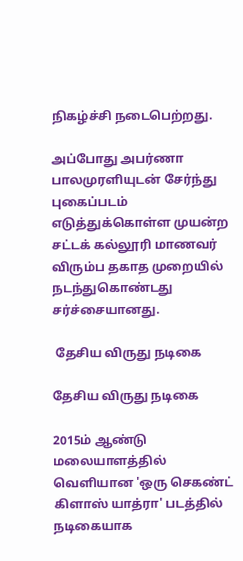நிகழ்ச்சி நடைபெற்றது.

அப்போது அபர்ணா பாலமுரளியுடன் சேர்ந்து புகைப்படம் எடுத்துக்கொள்ள முயன்ற சட்டக் கல்லூரி மாணவர் விரும்ப தகாத முறையில் நடந்துகொண்டது சர்ச்சையானது.

 தேசிய விருது நடிகை

தேசிய விருது நடிகை

2015ம் ஆண்டு மலையாளத்தில் வெளியான 'ஒரு செகண்ட் கிளாஸ் யாத்ரா' படத்தில் நடிகையாக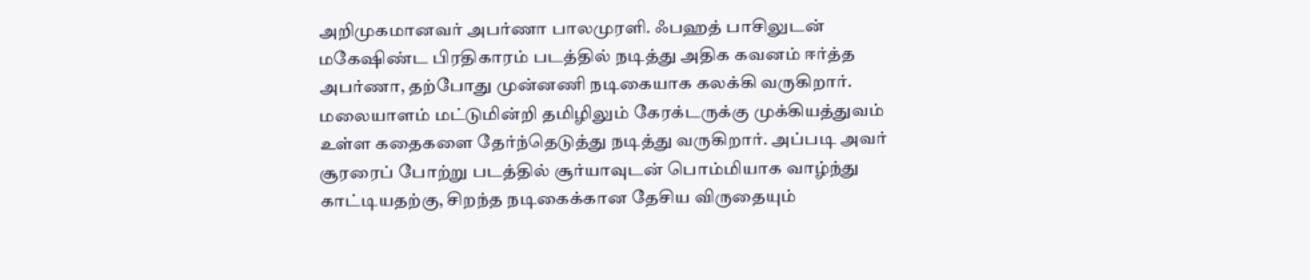அறிமுகமானவர் அபர்ணா பாலமுரளி. ஃபஹத் பாசிலுடன் மகேஷிண்ட பிரதிகாரம் படத்தில் நடித்து அதிக கவனம் ஈர்த்த அபர்ணா, தற்போது முன்னணி நடிகையாக கலக்கி வருகிறார். மலையாளம் மட்டுமின்றி தமிழிலும் கேரக்டருக்கு முக்கியத்துவம் உள்ள கதைகளை தேர்ந்தெடுத்து நடித்து வருகிறார். அப்படி அவர் சூரரைப் போற்று படத்தில் சூர்யாவுடன் பொம்மியாக வாழ்ந்து காட்டியதற்கு, சிறந்த நடிகைக்கான தேசிய விருதையும்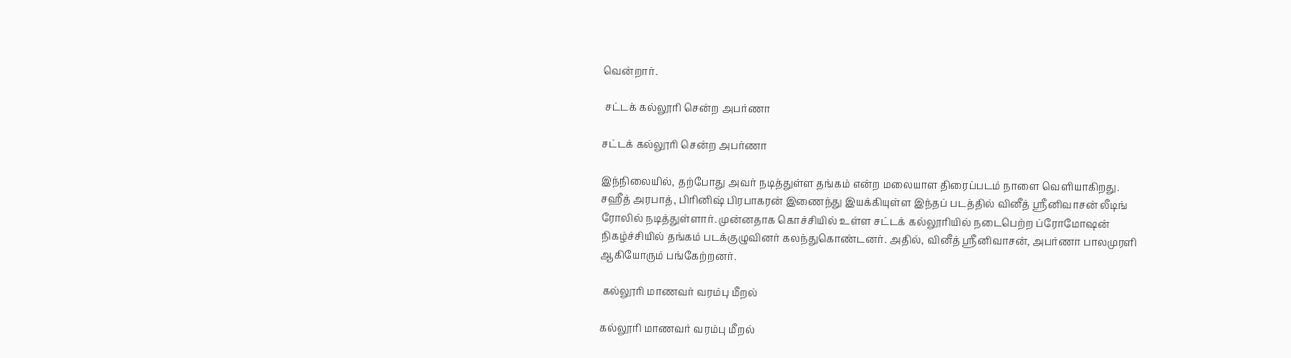வென்றார்.

 சட்டக் கல்லூரி சென்ற அபர்ணா

சட்டக் கல்லூரி சென்ற அபர்ணா

இந்நிலையில், தற்போது அவர் நடித்துள்ள தங்கம் என்ற மலையாள திரைப்படம் நாளை வெளியாகிறது. சஹீத் அரபாத், பிரினிஷ் பிரபாகரன் இணைந்து இயக்கியுள்ள இந்தப் படத்தில் வினீத் ஸ்ரீனிவாசன் லீடிங் ரோலில் நடித்துள்ளார். முன்னதாக கொச்சியில் உள்ள சட்டக் கல்லூரியில் நடைபெற்ற ப்ரோமோஷன் நிகழ்ச்சியில் தங்கம் படக்குழுவினர் கலந்துகொண்டனர். அதில், வினீத் ஸ்ரீனிவாசன், அபர்ணா பாலமுரளி ஆகியோரும் பங்கேற்றனர்.

 கல்லூரி மாணவர் வரம்பு மீறல்

கல்லூரி மாணவர் வரம்பு மீறல்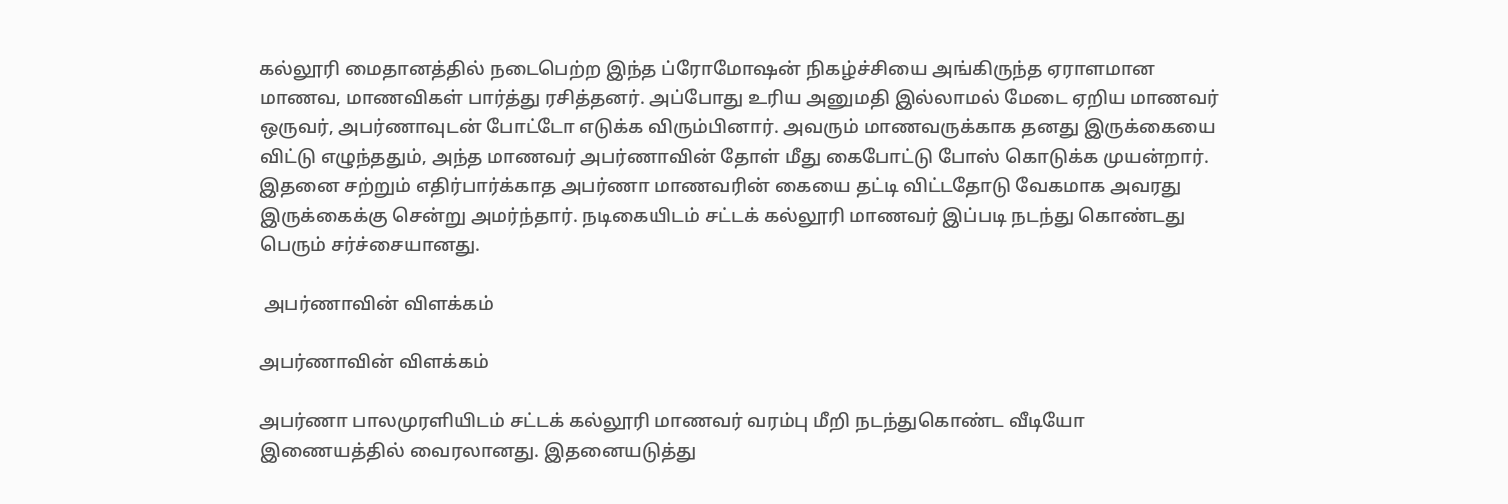கல்லூரி மைதானத்தில் நடைபெற்ற இந்த ப்ரோமோஷன் நிகழ்ச்சியை அங்கிருந்த ஏராளமான மாணவ, மாணவிகள் பார்த்து ரசித்தனர். அப்போது உரிய அனுமதி இல்லாமல் மேடை ஏறிய மாணவர் ஒருவர், அபர்ணாவுடன் போட்டோ எடுக்க விரும்பினார். அவரும் மாணவருக்காக தனது இருக்கையை விட்டு எழுந்ததும், அந்த மாணவர் அபர்ணாவின் தோள் மீது கைபோட்டு போஸ் கொடுக்க முயன்றார். இதனை சற்றும் எதிர்பார்க்காத அபர்ணா மாணவரின் கையை தட்டி விட்டதோடு வேகமாக அவரது இருக்கைக்கு சென்று அமர்ந்தார். நடிகையிடம் சட்டக் கல்லூரி மாணவர் இப்படி நடந்து கொண்டது பெரும் சர்ச்சையானது.

 அபர்ணாவின் விளக்கம்

அபர்ணாவின் விளக்கம்

அபர்ணா பாலமுரளியிடம் சட்டக் கல்லூரி மாணவர் வரம்பு மீறி நடந்துகொண்ட வீடியோ இணையத்தில் வைரலானது. இதனையடுத்து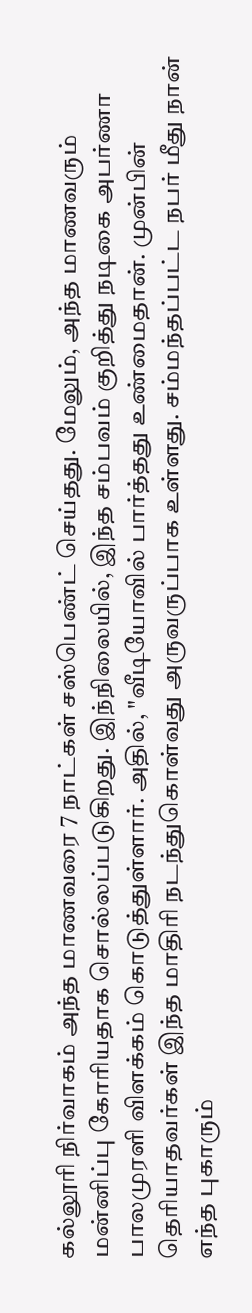கல்லூரி நிர்வாகம் அந்த மாணவரை 7 நாட்கள் சஸ்பெண்ட் செய்தது. மேலும், அந்த மாணவரும் மன்னிப்பு கோரியதாக சொல்லப்படுகிறது. இந்நிலையில், இந்த சம்பவம் குறித்து நடிகை அபர்ணா பாலமுரளி விளக்கம் கொடுத்துள்ளார். அதில், "வீடியோவில் பார்த்தது உண்மைதான். முன்பின் தெரியாதவர்கள் இந்த மாதிரி நடந்துகொள்வது அருவருப்பாக உள்ளது. சம்மந்தப்பட்ட நபர் மீது நான் எந்த புகாரும்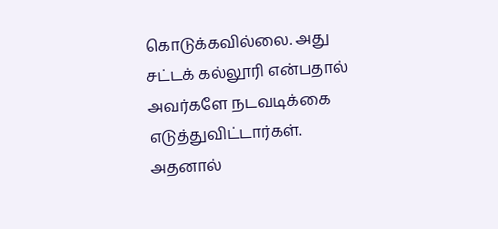கொடுக்கவில்லை. அது சட்டக் கல்லூரி என்பதால் அவர்களே நடவடிக்கை எடுத்துவிட்டார்கள். அதனால்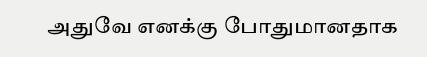அதுவே எனக்கு போதுமானதாக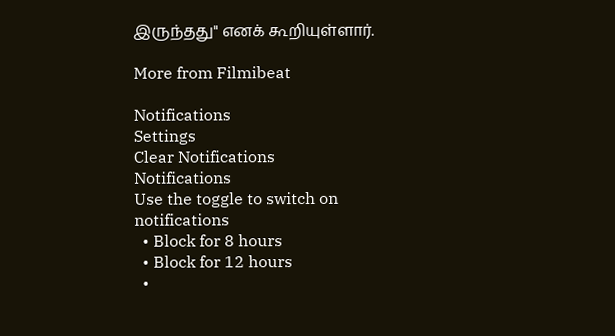இருந்தது" எனக் கூறியுள்ளார்.

More from Filmibeat

Notifications
Settings
Clear Notifications
Notifications
Use the toggle to switch on notifications
  • Block for 8 hours
  • Block for 12 hours
  •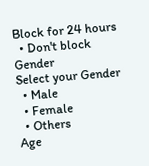Block for 24 hours
  • Don't block
Gender
Select your Gender
  • Male
  • Female
  • Others
Age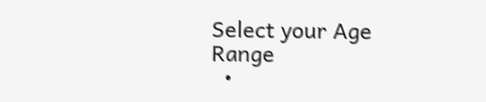Select your Age Range
  •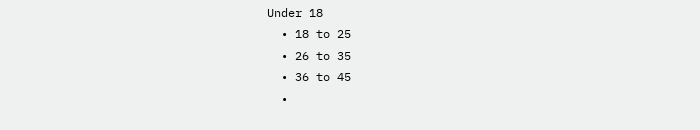Under 18
  • 18 to 25
  • 26 to 35
  • 36 to 45
  •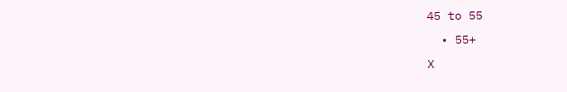45 to 55
  • 55+
X